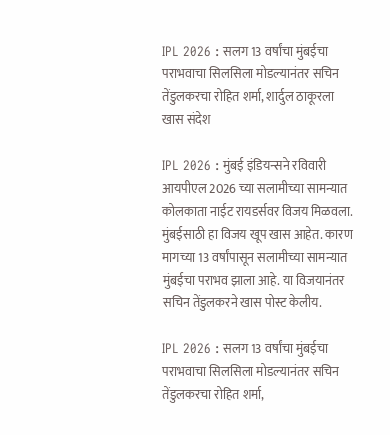IPL 2026 : सलग 13 वर्षांचा मुंबईचा पराभवाचा सिलसिला मोडल्यानंतर सचिन तेंडुलकरचा रोहित शर्मा, शार्दुल ठाकूरला खास संदेश

IPL 2026 : मुंबई इंडियन्सने रविवारी आयपीएल 2026 च्या सलामीच्या सामन्यात कोलकाता नाईट रायडर्सवर विजय मिळवला. मुंबईसाठी हा विजय खूप खास आहेत. कारण मागच्या 13 वर्षांपासून सलामीच्या सामन्यात मुंबईचा पराभव झाला आहे. या विजयानंतर सचिन तेंडुलकरने खास पोस्ट केलीय.

IPL 2026 : सलग 13 वर्षांचा मुंबईचा पराभवाचा सिलसिला मोडल्यानंतर सचिन तेंडुलकरचा रोहित शर्मा,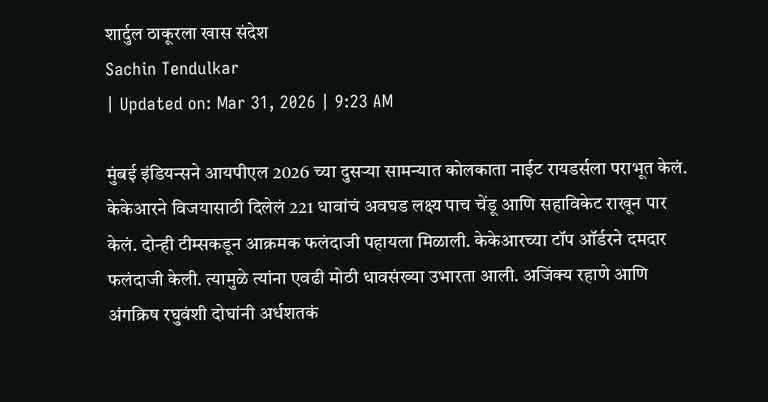शार्दुल ठाकूरला खास संदेश
Sachin Tendulkar
| Updated on: Mar 31, 2026 | 9:23 AM

मुंबई इंडियन्सने आयपीएल 2026 च्या दुसऱ्या सामन्यात कोलकाता नाईट रायडर्सला पराभूत केलं. केकेआरने विजयासाठी दिलेलं 221 धावांचं अवघड लक्ष्य पाच चेंडू आणि सहाविकेट राखून पार केलं. दोन्ही टीम्सकडून आक्रमक फलंदाजी पहायला मिळाली. केकेआरच्या टॉप ऑर्डरने दमदार फलंदाजी केली. त्यामुळे त्यांना एवढी मोठी धावसंख्या उभारता आली. अजिंक्य रहाणे आणि अंगक्रिष रघुवंशी दोघांनी अर्धशतकं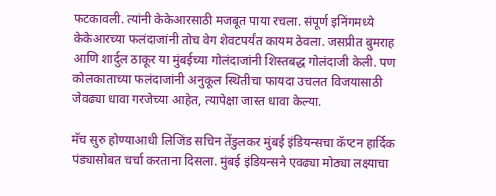फटकावली. त्यांनी केकेआरसाठी मजबूत पाया रचला. संपूर्ण इनिंगमध्ये केकेआरच्या फलंदाजांनी तोच वेग शेवटपर्यंत कायम ठेवला. जसप्रीत बुमराह आणि शार्दुल ठाकूर या मुंबईच्या गोलंदाजांनी शिस्तबद्ध गोलंदाजी केली. पण कोलकाताच्या फलंदाजांनी अनुकूल स्थितीचा फायदा उचलत विजयासाठी जेवढ्या धावा गरजेच्या आहेत, त्यापेक्षा जास्त धावा केल्या.

मॅच सुरु होण्याआधी लिजिंड सचिन तेंडुलकर मुंबई इंडियन्सचा कॅप्टन हार्दिक पंड्यासोबत चर्चा करताना दिसला. मुंबई इंडियन्सने एवढ्या मोठ्या लक्ष्याचा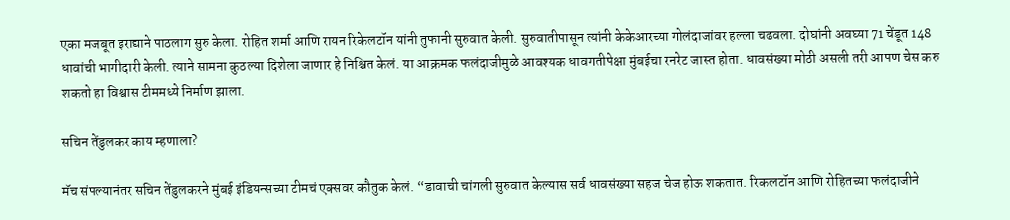एका मजबूत इराद्याने पाठलाग सुरु केला. रोहित शर्मा आणि रायन रिकेलटॉन यांनी तुफानी सुरुवात केली. सुरुवातीपासून त्यांनी केकेआरच्या गोलंदाजांवर हल्ला चढवला. दोघांनी अवघ्या 71 चेंडूत 148 धावांची भागीदारी केली. त्याने सामना कुठल्या दिशेला जाणार हे निश्चित केलं. या आक्रमक फलंदाजीमुळे आवश्यक धावगतीपेक्षा मुंबईचा रनरेट जास्त होता. धावसंख्या मोठी असली तरी आपण चेस करु शकतो हा विश्वास टीममध्ये निर्माण झाला.

सचिन तेंडुलकर काय म्हणाला?

मॅच संपल्यानंतर सचिन तेंडुलकरने मुंबई इंडियन्सच्या टीमचं एक्सवर कौतुक केलं. “डावाची चांगली सुरुवात केल्यास सर्व धावसंख्या सहज चेज होऊ शकतात. रिकलटॉन आणि रोहितच्या फलंदाजीने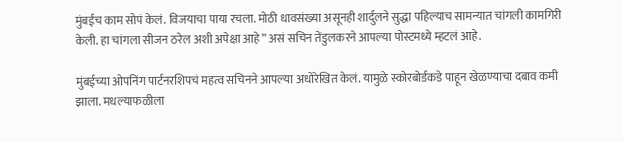मुंबईच काम सोपं केलं. विजयाचा पाया रचला. मोठी धावसंख्या असूनही शार्दुलने सुद्धा पहिल्याच सामन्यात चांगली कामगिरी केली. हा चांगला सीजन ठरेल अशी अपेक्षा आहे” असं सचिन तेंडुलकरने आपल्या पोस्टमध्ये म्हटलं आहे.

मुंबईच्या ओपनिंग पार्टनरशिपचं महत्व सचिनने आपल्या अधोरेखित केलं. यामुळे स्कोरबोर्डकडे पाहून खेळण्याचा दबाव कमी झाला. मधल्याफळीला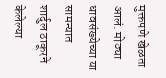मुक्तपणे खेळता आलं. मोठ्या धावसंख्येच्या या सामन्यात शार्दुल ठाकूरने केलेल्या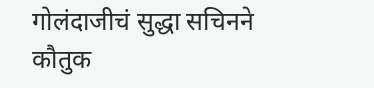गोलंदाजीचं सुद्धा सचिनने कौतुक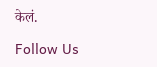केलं.

Follow Us